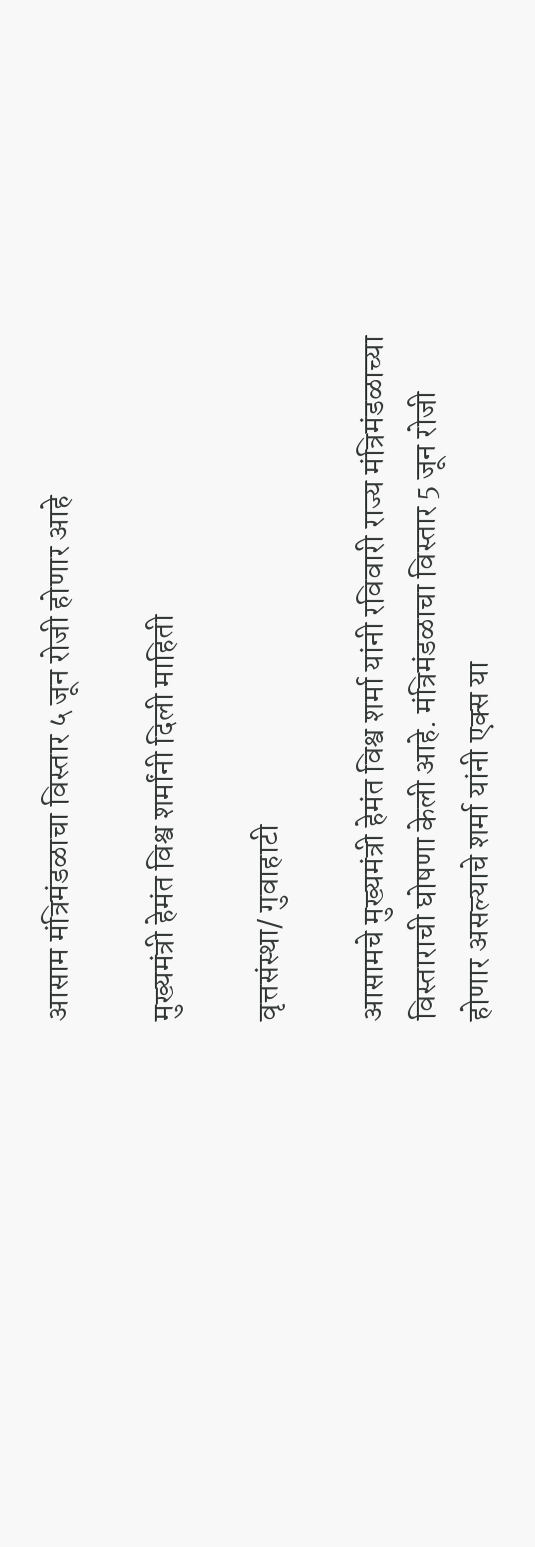आसाम मंत्रिमंडळाचा विस्तार ५ जून रोजी होणार आहे

मुख्यमंत्री हेमंत विश्व शर्मांनी दिली माहिती

वृत्तसंस्था/ गुवाहाटी

आसामचे मुख्यमंत्री हेमंत विश्व शर्मा यांनी रविवारी राज्य मंत्रिमंडळाच्या विस्ताराची घोषणा केली आहे. मंत्रिमंडळाचा विस्तार 5 जून रोजी होणार असल्याचे शर्मा यांनी एक्स या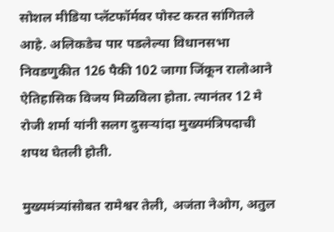सोशल मीडिया प्लॅटफॉर्मवर पोस्ट करत सांगितले आहे. अलिकडेच पार पडलेल्या विधानसभा निवडणुकीत 126 पैकी 102 जागा जिंकून रालोआने ऐतिहासिक विजय मिळविला होता. त्यानंतर 12 मे रोजी शर्मा यांनी सलग दुसऱ्यांदा मुख्यमंत्रिपदाची शपथ घेतली होती.

मुख्यमंत्र्यांसोबत रामेश्वर तेली, अजंता नेओग, अतुल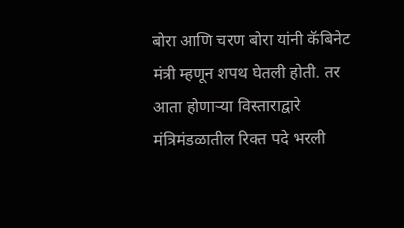बोरा आणि चरण बोरा यांनी कॅबिनेट मंत्री म्हणून शपथ घेतली होती. तर आता होणाऱ्या विस्ताराद्वारे मंत्रिमंडळातील रिक्त पदे भरली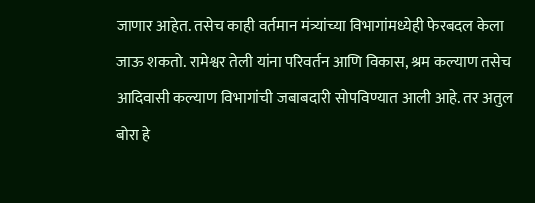जाणार आहेत. तसेच काही वर्तमान मंत्र्यांच्या विभागांमध्येही फेरबदल केला जाऊ शकतो. रामेश्वर तेली यांना परिवर्तन आणि विकास, श्रम कल्याण तसेच आदिवासी कल्याण विभागांची जबाबदारी सोपविण्यात आली आहे. तर अतुल बोरा हे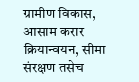ग्रामीण विकास, आसाम करार क्रियान्वयन, सीमा संरक्षण तसेच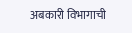अबकारी विभागाची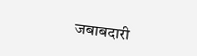जबाबदारी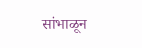सांभाळून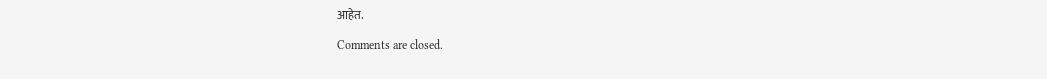आहेत.

Comments are closed.